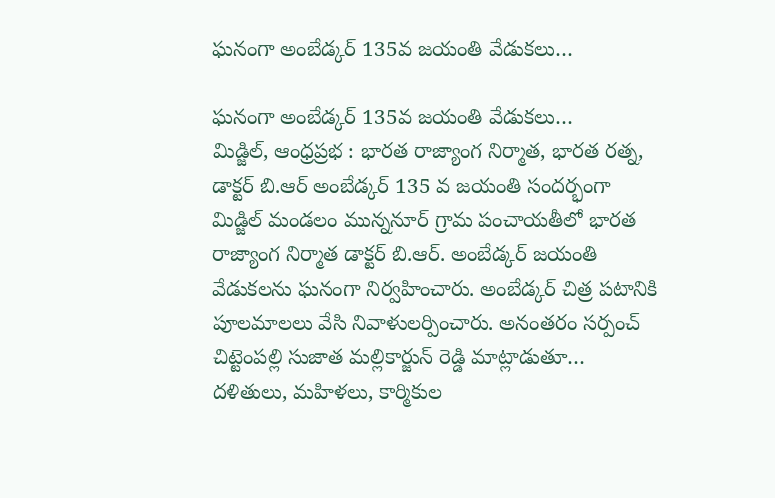ఘనంగా అంబేడ్కర్ 135వ జయంతి వేడుకలు…

ఘనంగా అంబేడ్కర్ 135వ జయంతి వేడుకలు…
మిడ్జిల్, ఆంధ్రప్రభ : భారత రాజ్యాంగ నిర్మాత, భారత రత్న, డాక్టర్ బి.ఆర్ అంబేడ్కర్ 135 వ జయంతి సందర్భంగా మిడ్జిల్ మండలం మున్ననూర్ గ్రామ పంచాయతీలో భారత రాజ్యాంగ నిర్మాత డాక్టర్ బి.ఆర్. అంబేడ్కర్ జయంతి వేడుకలను ఘనంగా నిర్వహించారు. అంబేడ్కర్ చిత్ర పటానికి పూలమాలలు వేసి నివాళులర్పించారు. అనంతరం సర్పంచ్ చిట్టెంపల్లి సుజాత మల్లికార్జున్ రెడ్డి మాట్లాడుతూ… దళితులు, మహిళలు, కార్మికుల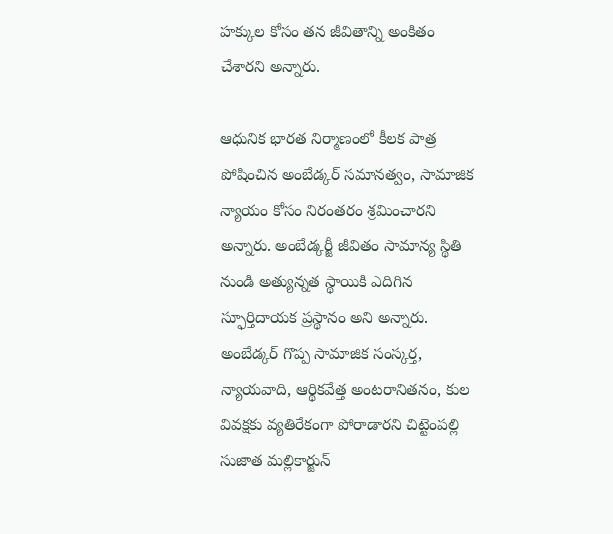హక్కుల కోసం తన జీవితాన్ని అంకితం చేశారని అన్నారు.

ఆధునిక భారత నిర్మాణంలో కీలక పాత్ర పోషించిన అంబేడ్కర్ సమానత్వం, సామాజిక న్యాయం కోసం నిరంతరం శ్రమించారని అన్నారు. అంబేడ్కర్జీ జీవితం సామాన్య స్థితి నుండి అత్యున్నత స్థాయికి ఎదిగిన స్ఫూర్తిదాయక ప్రస్థానం అని అన్నారు. అంబేడ్కర్ గొప్ప సామాజిక సంస్కర్త, న్యాయవాది, ఆర్థికవేత్త అంటరానితనం, కుల వివక్షకు వ్యతిరేకంగా పోరాడారని చిట్టెంపల్లి సుజాత మల్లికార్జున్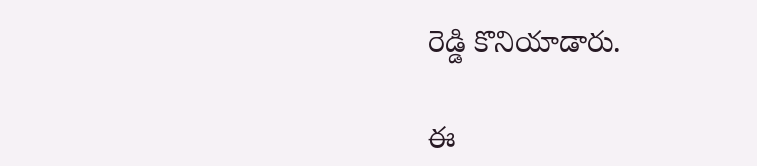రెడ్డి కొనియాడారు.

ఈ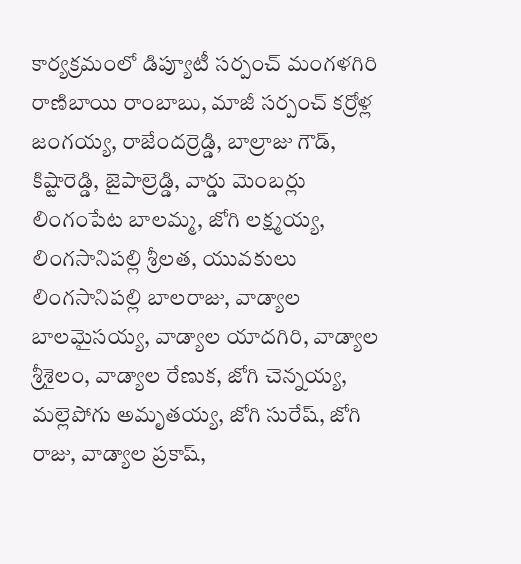కార్యక్రమంలో డిప్యూటీ సర్పంచ్ మంగళగిరి రాణిబాయి రాంబాబు, మాజీ సర్పంచ్ కర్రోళ్ల జంగయ్య, రాజేందర్రెడ్డి, బాల్రాజు గౌడ్, కిష్టారెడ్డి, జైపాల్రెడ్డి, వార్డు మెంబర్లు లింగంపేట బాలమ్మ, జోగి లక్ష్మయ్య, లింగసానిపల్లి శ్రీలత, యువకులు లింగసానిపల్లి బాలరాజు, వాడ్యాల బాలమైసయ్య, వాడ్యాల యాదగిరి, వాడ్యాల శ్రీశైలం, వాడ్యాల రేణుక, జోగి చెన్నయ్య, మల్లెపోగు అమృతయ్య, జోగి సురేష్, జోగి రాజు, వాడ్యాల ప్రకాష్,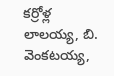కర్రోళ్ల లాలయ్య, బి. వెంకటయ్య,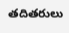తదితరులు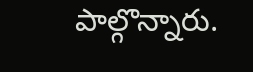పాల్గొన్నారు.